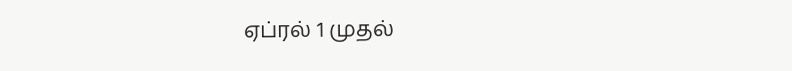ஏப்ரல் 1 முதல்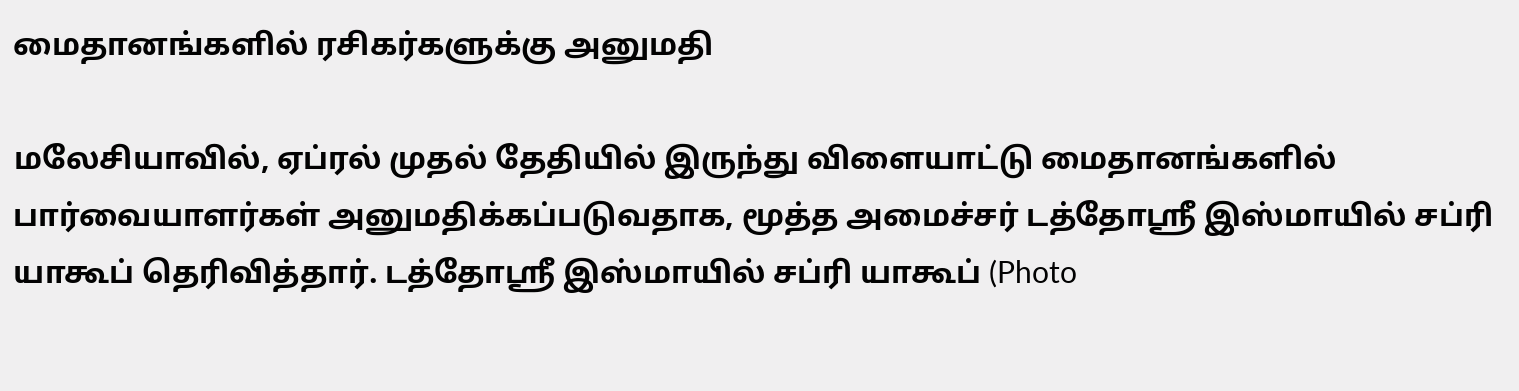மைதானங்களில் ரசிகர்களுக்கு அனுமதி

மலேசியாவில், ஏப்ரல் முதல் தேதியில் இருந்து விளையாட்டு மைதானங்களில் பார்வையாளர்கள் அனுமதிக்கப்படுவதாக, மூத்த அமைச்சர் டத்தோஶ்ரீ இஸ்மாயில் சப்ரி யாகூப் தெரிவித்தார். டத்தோஶ்ரீ இஸ்மாயில் சப்ரி யாகூப் (Photo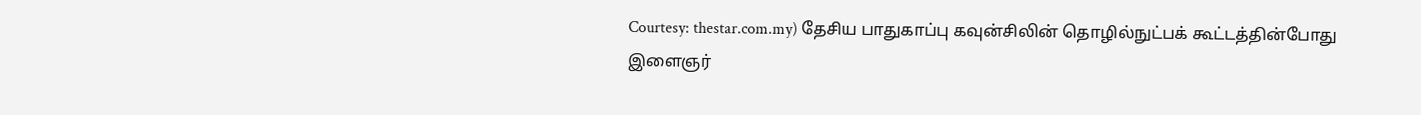Courtesy: thestar.com.my) தேசிய பாதுகாப்பு கவுன்சிலின் தொழில்நுட்பக் கூட்டத்தின்போது இளைஞர்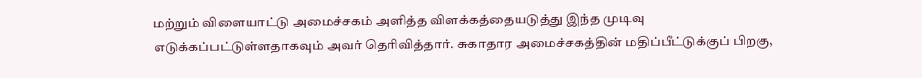மற்றும் விளையாட்டு அமைச்சகம் அளித்த விளக்கத்தையடுத்து இந்த முடிவு எடுக்கப்பட்டுள்ளதாகவும் அவர் தெரிவித்தார். சுகாதார அமைச்சகத்தின் மதிப்பீட்டுக்குப் பிறகு,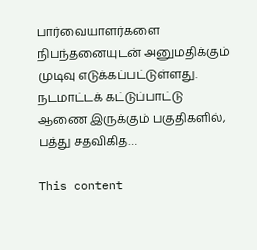பார்வையாளர்களை நிபந்தனையுடன் அனுமதிக்கும் முடிவு எடுக்கப்பட்டுள்ளது. நடமாட்டக் கட்டுப்பாட்டு ஆணை இருக்கும் பகுதிகளில், பத்து சதவிகித…

This content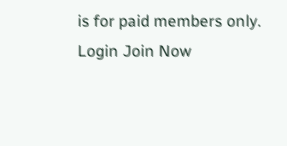is for paid members only.
Login Join Now